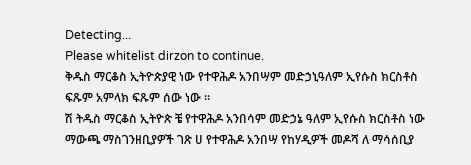Detecting...
Please whitelist dirzon to continue.
ቅዱስ ማርቆስ ኢትዮጵያዊ ነው የተዋሕዶ አንበሣም መድኃኒዓለም ኢየሱስ ክርስቶስ ፍጹም አምላክ ፍጹም ሰው ነው ።
ሽ ትዱስ ማርቆስ ኢትዮጵ ቼ የተዋሕዶ አንበሳም መድኃኔ ዓለም ኢየሱስ ክርስቶስ ነው ማውጫ ማስገንዘቢያዎች ገጽ ሀ የተዋሕዶ አንበሣ የከሃዲዎች መዶሻ ለ ማሳሰቢያ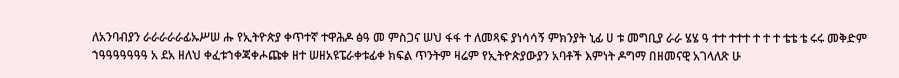ለአንባብያን ራራራራራፊኡሥሠ ሑ የኢትዮጵያ ቀጥተኛ ተዋሕዶ ፅዓ መ ምስጋና ሠህ ፋፋ ተ ለመጻፍ ያነሳሳኝ ምክንያት ኒፊ ሀ ቱ መግቢያ ራራ ሄሄ ዓ ተተ ተተተ ተ ተ ተ ቴቴ ቴ ሩሩ መቅድም ኀዓዓዓዓዓዓዓ አ ደአ ዘለህ ቀፈቱኀቀጃቀሖጩቀ ዘተ ሠዘአዩፔራቀቱፊቀ ክፍል ጥንትም ዛሬም የኢትዮጵያውያን አባቶች እምነት ዶግማ በዘመናዊ አገላለጽ ሁ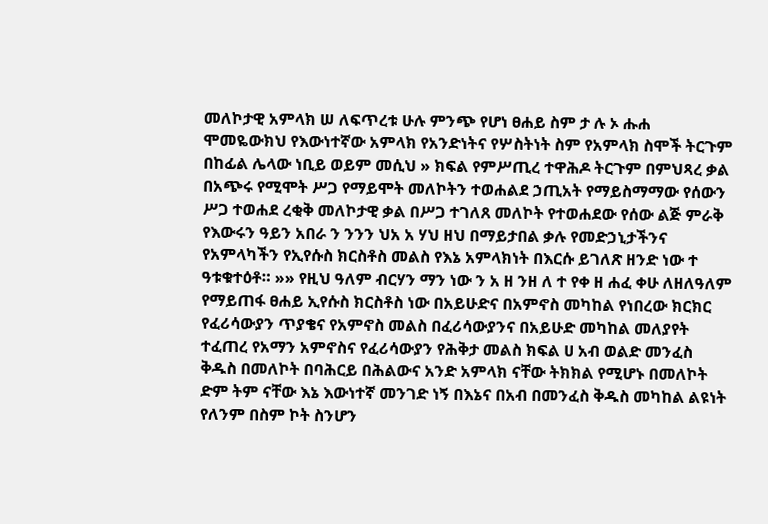መለኮታዊ አምላክ ሠ ለፍጥረቱ ሁሉ ምንጭ የሆነ ፀሐይ ስም ታ ሉ ኦ ሑሐ ሞመዬውክህ የእውነተኛው አምላክ የአንድነትና የሦስትነት ስም የአምላክ ስሞች ትርጉም በከፊል ሌላው ነቢይ ወይም መሲህ » ክፍል የምሥጢረ ተዋሕዶ ትርጉም በምህጻረ ቃል በአጭሩ የሚሞት ሥጋ የማይሞት መለኮትን ተወሐልደ ኃጢአት የማይስማማው የሰውን ሥጋ ተወሐደ ረቂቅ መለኮታዊ ቃል በሥጋ ተገለጸ መለኮት የተወሐደው የሰው ልጅ ምራቅ የእውሩን ዓይን አበራ ን ንንን ህአ አ ሃህ ዘህ በማይታበል ቃሉ የመድኃኒታችንና የአምላካችን የኢየሱስ ክርስቶስ መልስ የእኔ አምላክነት በእርሱ ይገለጽ ዘንድ ነው ተ ዓቱቁተዕቶ። »» የዚህ ዓለም ብርሃን ማን ነው ን አ ዘ ንዘ ለ ተ የቀ ዘ ሐፈ ቀሁ ለዘለዓለም የማይጠፋ ፀሐይ ኢየሱስ ክርስቶስ ነው በአይሁድና በአምኖስ መካከል የነበረው ክርክር የፈሪሳውያን ጥያቄና የአምኖስ መልስ በፈሪሳውያንና በአይሁድ መካከል መለያየት ተፈጠረ የአማን አምኖስና የፈሪሳውያን የሕቅታ መልስ ክፍል ሀ አብ ወልድ መንፈስ ቅዱስ በመለኮት በባሕርይ በሕልውና አንድ አምላክ ናቸው ትክክል የሚሆኑ በመለኮት ድም ትም ናቸው እኔ እውነተኛ መንገድ ነኝ በእኔና በአብ በመንፈስ ቅዱስ መካከል ልዩነት የለንም በስም ኮት ስንሆን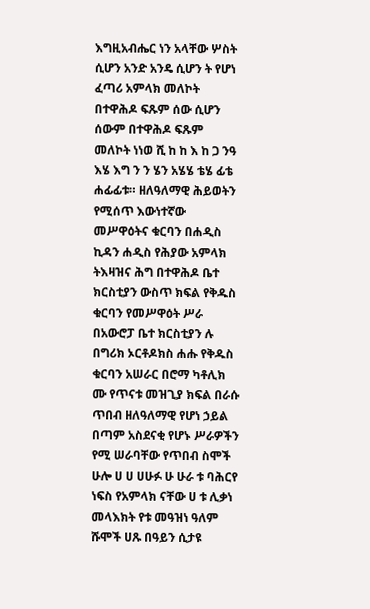እግዚአብሔር ነን አላቸው ሦስት ሲሆን አንድ አንዴ ሲሆን ት የሆነ ፈጣሪ አምላክ መለኮት በተዋሕዶ ፍጹም ሰው ሲሆን ሰውም በተዋሕዶ ፍጹም መለኮት ነነወ ሺ ከ ከ እ ከ ጋ ንዓ እሄ እግ ን ን ሄን አሄሄ ቴሄ ፊቴ ሐፊፊቱ። ዘለዓለማዊ ሕይወትን የሚሰጥ እውነተኛው መሥዋዕትና ቁርባን በሐዲስ ኪዳን ሐዲስ የሕያው አምላክ ትእዛዝና ሕግ በተዋሕዶ ቤተ ክርስቲያን ውስጥ ክፍል የቅዱስ ቁርባን የመሥዋዕት ሥራ በአውሮፓ ቤተ ክርስቲያን ሉ በግሪክ ኦርቶዶክስ ሐሑ የቅዱስ ቁርባን አሠራር በሮማ ካቶሊክ ሙ የጥናቱ መዝጊያ ክፍል በራሱ ጥበብ ዘለዓለማዊ የሆነ ኃይል በጣም አስደናቂ የሆኑ ሥራዎችን የሚ ሠራባቸው የጥበብ ስሞች ሁሎ ሀ ሀ ሀሁፉ ሁ ሁራ ቱ ባሕርየ ነፍስ የአምላክ ናቸው ሀ ቱ ሊቃነ መላእክት የቱ መዓዝነ ዓለም ሹሞች ሀጹ በዓይን ሲታዩ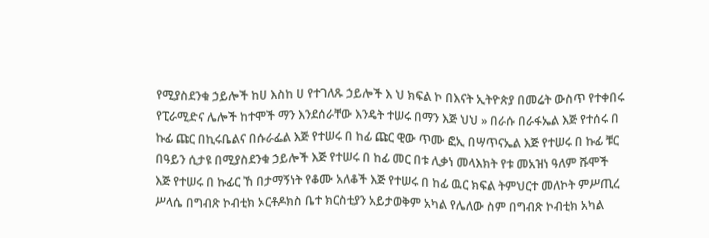የሚያስደንቁ ኃይሎች ከሀ እስከ ሀ የተገለጹ ኃይሎች እ ህ ክፍል ኮ በእናት ኢትዮጵያ በመሬት ውስጥ የተቀበሩ የፒራሚድና ሌሎች ከተሞች ማን እንደሰራቸው እንዴት ተሠሩ በማን እጅ ህህ » በራሱ በራፋኤል እጅ የተሰሩ በ ኩፊ ጩር በኪሩቤልና በሱራፌል እጅ የተሠሩ በ ከፊ ጩር ዊው ጥሙ ፎኢ በሣጥናኤል እጅ የተሠሩ በ ኩፊ ቹር በዓይን ሲታዩ በሚያስደንቁ ኃይሎች እጅ የተሠሩ በ ከፊ መር በቱ ሊቃነ መላእክት የቱ መአዝነ ዓለም ሹሞች እጅ የተሠሩ በ ኩፊር ኸ በታማኝነት የቆሙ አለቆች እጅ የተሠሩ በ ከፊ ዉር ክፍል ትምህርተ መለኮት ምሥጢረ ሥላሴ በግብጽ ኮብቲክ ኦርቶዶክስ ቤተ ክርስቲያን አይታወቅም አካል የሌለው ስም በግብጽ ኮብቲክ አካል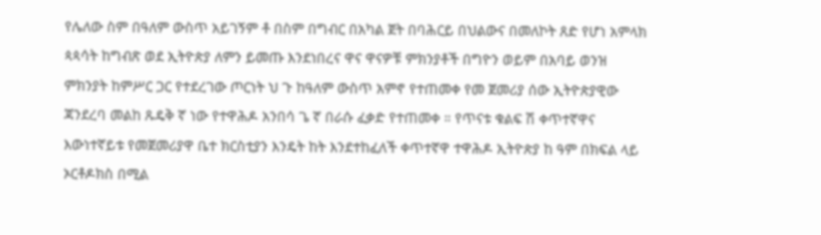የሌለው ስም በዓለም ውስጥ አይገኝም ቶ በስም በግብር በአካል ጀት በባሕርይ በህልውና በመለኮት ጸድ የሆነ አምላክ ጳጳሳት ከግብጽ ወደ ኢትዮጵያ ለምን ይመጡ እንደነበረና ዋና ዋናዎቹ ምክንያቶች በግዮን ወይም በአባይ ወንዝ ምክንያት ከምሥር ጋር የተደረገው ጦርነት ህ ጉ ከዓለም ውስጥ አምኖ የተጠመቀ የመ ጀመሪያ ሰው ኢትዮጵያዊው ጃንደረባ መልከ ጹዴቅ ኛ ነው የተዋሕዶ አንበሳ ጌ ኛ በራሱ ፈቃድ የተጠመቀ ። የጥናቱ ቁልፍ ሽ ቀጥተኛዋና እውነተኛይቱ የመጀመሪያዋ ቤተ ክርስቲያን እንዴት ከት እንደተከፈለች ቀጥተኛዋ ተዋሕዶ ኢትዮጵያ ከ ዓም በክፍል ላይ ኦርቶዶክስ በሚል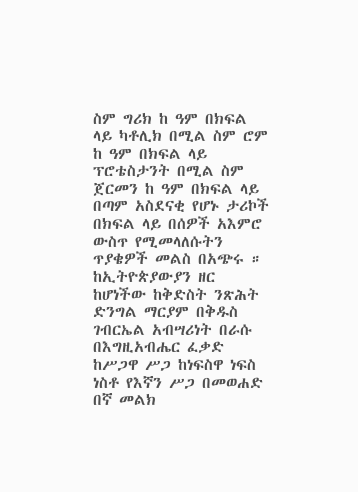ስም ግሪክ ከ ዓም በክፍል ላይ ካቶሊክ በሚል ስም ሮም ከ ዓም በክፍል ላይ ፕሮቴስታንት በሚል ስም ጀርመን ከ ዓም በክፍል ላይ በጣም አስደናቂ የሆኑ ታሪኮች በክፍል ላይ በሰዎች አእምሮ ውስጥ የሚመላለሱትን ጥያቄዎች መልስ በአጭሩ ። ከኢትዮጵያውያን ዘር ከሆነችው ከቅድስት ንጽሕት ድንግል ማርያም በቅዱስ ገብርኤል አብሣሪነት በራሱ በእግዚአብሔር ፈቃድ ከሥጋዋ ሥጋ ከነፍስዋ ነፍስ ነስቶ የእኛን ሥጋ በመወሐድ በኛ መልክ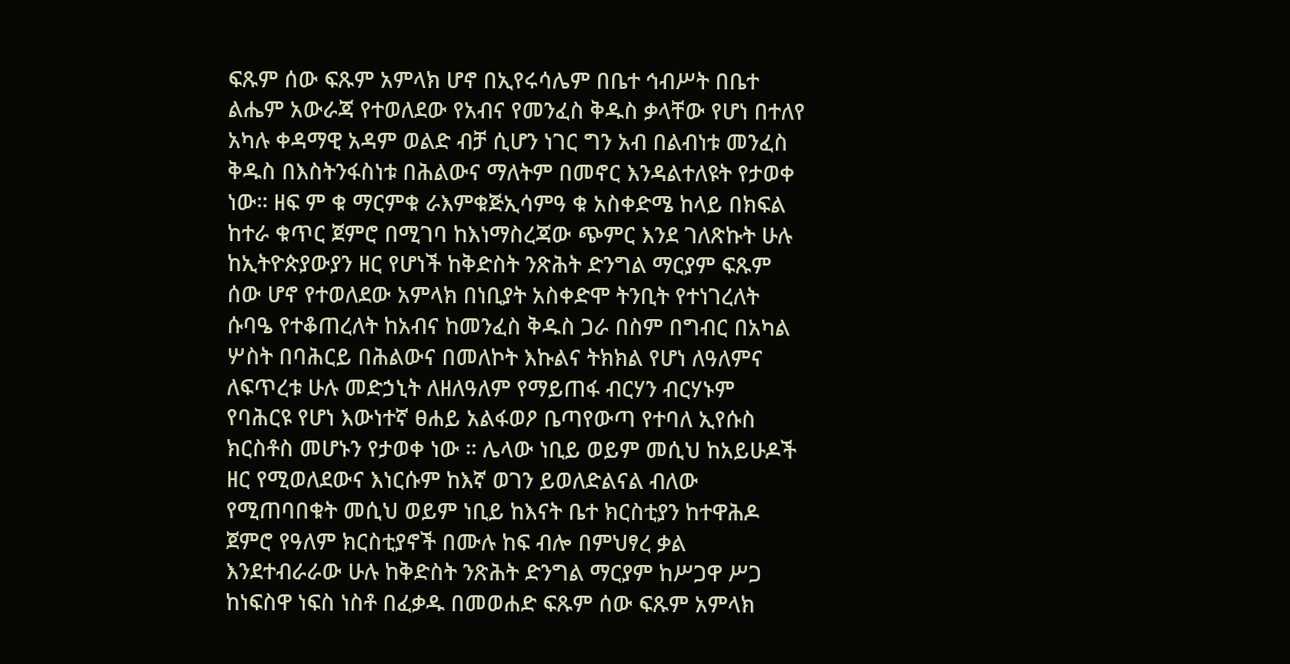ፍጹም ሰው ፍጹም አምላክ ሆኖ በኢየሩሳሌም በቤተ ኅብሥት በቤተ ልሔም አውራጃ የተወለደው የአብና የመንፈስ ቅዱስ ቃላቸው የሆነ በተለየ አካሉ ቀዳማዊ አዳም ወልድ ብቻ ሲሆን ነገር ግን አብ በልብነቱ መንፈስ ቅዱስ በእስትንፋስነቱ በሕልውና ማለትም በመኖር እንዳልተለዩት የታወቀ ነው። ዘፍ ም ቁ ማርምቁ ራእምቁጅኢሳምዓ ቁ አስቀድሜ ከላይ በክፍል ከተራ ቁጥር ጀምሮ በሚገባ ከእነማስረጃው ጭምር እንደ ገለጽኩት ሁሉ ከኢትዮጵያውያን ዘር የሆነች ከቅድስት ንጽሕት ድንግል ማርያም ፍጹም ሰው ሆኖ የተወለደው አምላክ በነቢያት አስቀድሞ ትንቢት የተነገረለት ሱባዔ የተቆጠረለት ከአብና ከመንፈስ ቅዱስ ጋራ በስም በግብር በአካል ሦስት በባሕርይ በሕልውና በመለኮት እኩልና ትክክል የሆነ ለዓለምና ለፍጥረቱ ሁሉ መድኃኒት ለዘለዓለም የማይጠፋ ብርሃን ብርሃኑም የባሕርዩ የሆነ እውነተኛ ፀሐይ አልፋወዖ ቤጣየውጣ የተባለ ኢየሱስ ክርስቶስ መሆኑን የታወቀ ነው ። ሌላው ነቢይ ወይም መሲህ ከአይሁዶች ዘር የሚወለደውና እነርሱም ከእኛ ወገን ይወለድልናል ብለው የሚጠባበቁት መሲህ ወይም ነቢይ ከእናት ቤተ ክርስቲያን ከተዋሕዶ ጀምሮ የዓለም ክርስቲያኖች በሙሉ ከፍ ብሎ በምህፃረ ቃል እንደተብራራው ሁሉ ከቅድስት ንጽሕት ድንግል ማርያም ከሥጋዋ ሥጋ ከነፍስዋ ነፍስ ነስቶ በፈቃዱ በመወሐድ ፍጹም ሰው ፍጹም አምላክ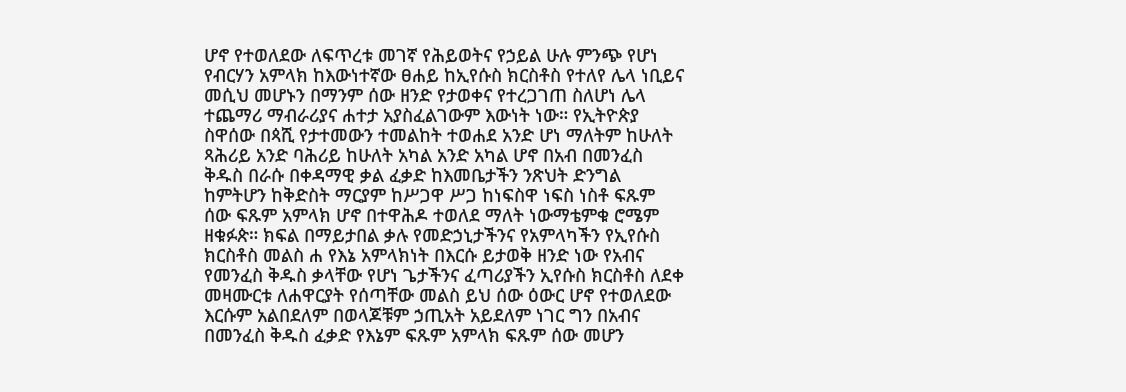ሆኖ የተወለደው ለፍጥረቱ መገኛ የሕይወትና የኃይል ሁሉ ምንጭ የሆነ የብርሃን አምላክ ከእውነተኛው ፀሐይ ከኢየሱስ ክርስቶስ የተለየ ሌላ ነቢይና መሲህ መሆኑን በማንም ሰው ዘንድ የታወቀና የተረጋገጠ ስለሆነ ሌላ ተጨማሪ ማብራሪያና ሐተታ አያስፈልገውም እውነት ነው። የኢትዮጵያ ስዋሰው በጳሺ የታተመውን ተመልከት ተወሐደ አንድ ሆነ ማለትም ከሁለት ጻሕሪይ አንድ ባሕሪይ ከሁለት አካል አንድ አካል ሆኖ በአብ በመንፈስ ቅዱስ በራሱ በቀዳማዊ ቃል ፈቃድ ከእመቤታችን ንጽህት ድንግል ከምትሆን ከቅድስት ማርያም ከሥጋዋ ሥጋ ከነፍስዋ ነፍስ ነስቶ ፍጹም ሰው ፍጹም አምላክ ሆኖ በተዋሕዶ ተወለደ ማለት ነውማቴምቁ ሮሜም ዘቁፉጵ። ክፍል በማይታበል ቃሉ የመድኃኒታችንና የአምላካችን የኢየሱስ ክርስቶስ መልስ ሐ የእኔ አምላክነት በእርሱ ይታወቅ ዘንድ ነው የአብና የመንፈስ ቅዱስ ቃላቸው የሆነ ጌታችንና ፈጣሪያችን ኢየሱስ ክርስቶስ ለደቀ መዛሙርቱ ለሐዋርያት የሰጣቸው መልስ ይህ ሰው ዕውር ሆኖ የተወለደው እርሱም አልበደለም በወላጆቹም ኃጢአት አይደለም ነገር ግን በአብና በመንፈስ ቅዱስ ፈቃድ የእኔም ፍጹም አምላክ ፍጹም ሰው መሆን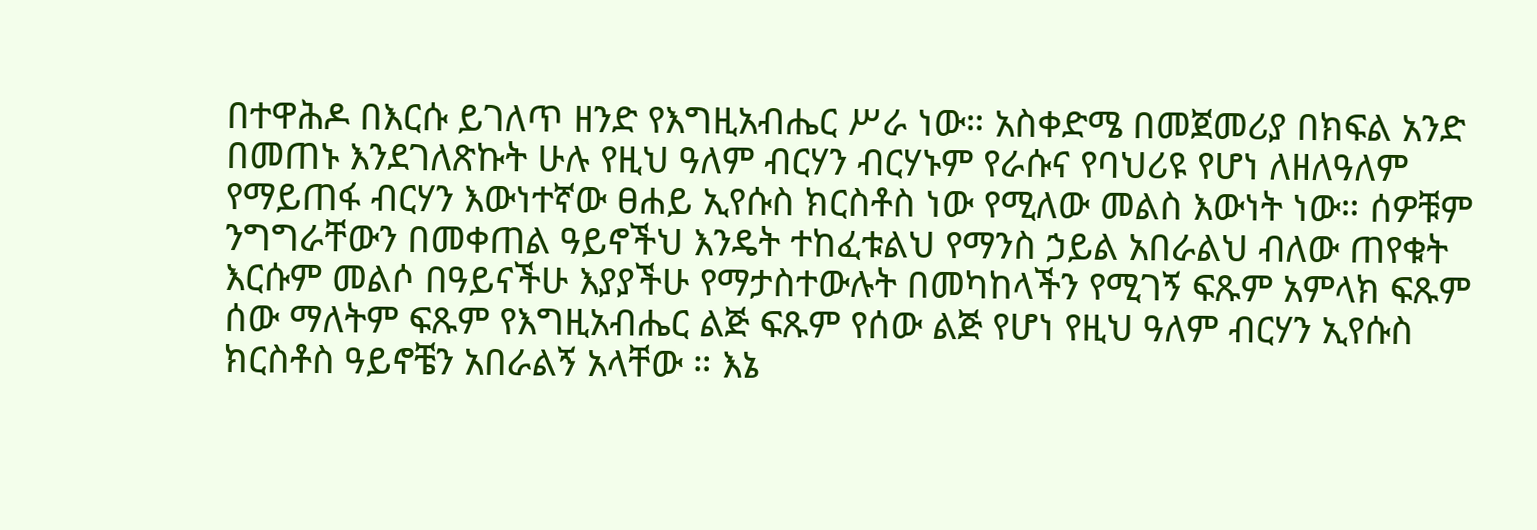በተዋሕዶ በእርሱ ይገለጥ ዘንድ የእግዚአብሔር ሥራ ነው። አስቀድሜ በመጀመሪያ በክፍል አንድ በመጠኑ እንደገለጽኩት ሁሉ የዚህ ዓለም ብርሃን ብርሃኑም የራሱና የባህሪዩ የሆነ ለዘለዓለም የማይጠፋ ብርሃን እውነተኛው ፀሐይ ኢየሱስ ክርስቶስ ነው የሚለው መልስ እውነት ነው። ሰዎቹም ንግግራቸውን በመቀጠል ዓይኖችህ እንዴት ተከፈቱልህ የማንስ ኃይል አበራልህ ብለው ጠየቁት እርሱም መልሶ በዓይናችሁ እያያችሁ የማታስተውሉት በመካከላችን የሚገኝ ፍጹም አምላክ ፍጹም ሰው ማለትም ፍጹም የእግዚአብሔር ልጅ ፍጹም የሰው ልጅ የሆነ የዚህ ዓለም ብርሃን ኢየሱስ ክርስቶስ ዓይኖቼን አበራልኝ አላቸው ። እኔ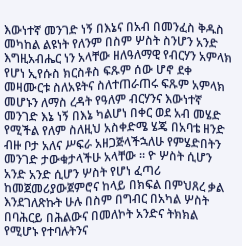እውነተኛ መንገድ ነኝ በእኔና በአብ በመንፈስ ቅዱስ መካከል ልዩነት የለንም በስም ሦስት ስንሆን አንድ እግዚአብሔር ነን አላቸው ዘለዓለማዊ የብርሃን አምላክ የሆነ ኢየሱስ ክርስቶስ ፍጹም ሰው ሆኖ ደቀ መዛሙርቱ ስለአዩትና ስለተጠራጠሩ ፍጹም አምላክ መሆኑን ለማስ ረዳት የዓለም ብርሃንና እውነተኛ መንገድ እኔ ነኝ በእኔ ካልሆነ በቀር ወደ አብ መሄድ የሚችል የለም ስለዚህ አስቀድሜ ሄጄ በአባቴ ዘንድ ብዙ ቦታ አለና ሥፍራ አዘጋጅላችኋለሁ የምሄድበትን መንገድ ታውቁታላችሁ አላቸው ። ዮ ሦስት ሲሆን አንድ አንድ ሲሆን ሦስት የሆነ ፈጣሪ ከመጀመሪያውጀምሮና ከላይ በክፍል በምህጸረ ቃል እንደገለጽኩት ሁሉ በስም በግብር በአካል ሦስት በባሕርይ በሕልውና በመለኮት አንድና ትክክል የሚሆኑ የተባሉትንና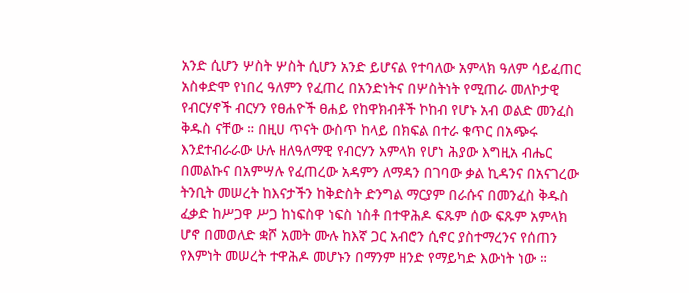አንድ ሲሆን ሦስት ሦስት ሲሆን አንድ ይሆናል የተባለው አምላክ ዓለም ሳይፈጠር አስቀድሞ የነበረ ዓለምን የፈጠረ በአንድነትና በሦስትነት የሚጠራ መለኮታዊ የብርሃኖች ብርሃን የፀሐዮች ፀሐይ የከዋክብቶች ኮከብ የሆኑ አብ ወልድ መንፈስ ቅዱስ ናቸው ። በዚሀ ጥናት ውስጥ ከላይ በክፍል በተራ ቁጥር በአጭሩ እንደተብራራው ሁሉ ዘለዓለማዊ የብርሃን አምላክ የሆነ ሕያው እግዚአ ብሔር በመልኩና በአምሣሉ የፈጠረው አዳምን ለማዳን በገባው ቃል ኪዳንና በአናገረው ትንቢት መሠረት ከእናታችን ከቅድስት ድንግል ማርያም በራሱና በመንፈስ ቅዱስ ፈቃድ ከሥጋዋ ሥጋ ከነፍስዋ ነፍስ ነስቶ በተዋሕዶ ፍጹም ሰው ፍጹም አምላክ ሆኖ በመወለድ ቋሾ አመት ሙሉ ከእኛ ጋር አብሮን ሲኖር ያስተማረንና የሰጠን የእምነት መሠረት ተዋሕዶ መሆኑን በማንም ዘንድ የማይካድ እውነት ነው ።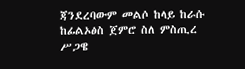ጃንደረባውም መልሶ ከላይ ከራሱ ከፊልኦፅስ ጀምሮ ስለ ምስጢረ ሥጋዌ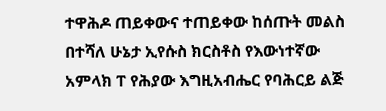ተዋሕዶ ጠይቀውና ተጠይቀው ከሰጡት መልስ በተሻለ ሁኔታ ኢየሱስ ክርስቶስ የእውነተኛው አምላክ ፐ የሕያው እግዚአብሔር የባሕርይ ልጅ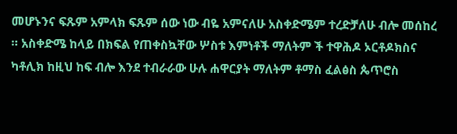መሆኑንና ፍጹም አምላክ ፍጹም ሰው ነው ብዬ አምናለሁ አስቀድሜም ተረድቻለሁ ብሎ መሰከረ ። አስቀድሜ ከላይ በክፍል የጠቀስኳቸው ሦስቱ እምነቶች ማለትም ች ተዋሕዶ ኦርቶዶክስና ካቶሊክ ከዚህ ከፍ ብሎ እንደ ተብራራው ሁሉ ሐዋርያት ማለትም ቶማስ ፈልፅስ ጴጥሮስ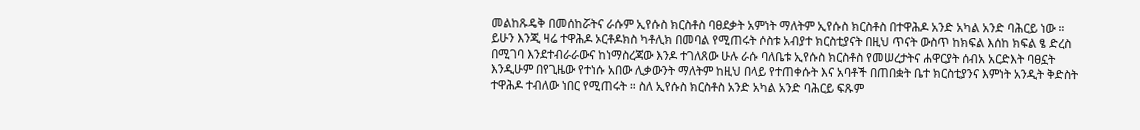መልከጹዴቅ በመሰከሯትና ራሱም ኢየሱስ ክርስቶስ ባፀደቃት አምነት ማለትም ኢየሱስ ክርስቶስ በተዋሕዶ አንድ አካል አንድ ባሕርይ ነው ። ይሁን እንጂ ዛሬ ተዋሕዶ ኦርቶዶክስ ካቶሊክ በመባል የሚጠሩት ሶስቱ አብያተ ክርስቲያናት በዚህ ጥናት ውስጥ ከክፍል እሰከ ክፍል ፄ ድረስ በሚገባ እንደተብራራውና ከነማስረጃው እንዶ ተገለጸው ሁሉ ራሱ ባለቤቱ ኢየሱስ ክርስቶስ የመሠረታትና ሐዋርያት ሰብአ አርድእት ባፀኗት እንዲሁም በየጊዜው የተነሱ አበው ሊቃውንት ማለትም ከዚህ በላይ የተጠቀሱት እና አባቶች በጠበቋት ቤተ ክርስቲያንና እምነት አንዲት ቅድስት ተዋሕዶ ተብለው ነበር የሚጠሩት ። ስለ ኢየሱስ ክርስቶስ አንድ አካል አንድ ባሕርይ ፍጹም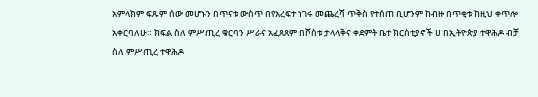አምላክም ፍጹም ሰው መሆኑን በጥናቱ ውስጥ በየአረፍተ ነገሩ መጨረሻ ጥቅስ የተሰጠ ቢሆንም ከብዙ በጥቂቱ ከዚህ ቀጥሎ አቀርባለሁ። ክፍል ስለ ምሥጢረ ቁርባን ሥራና አፈጸጸም በሾስቱ ታላላቅና ቀደምት ቤተ ክርስቲያኖች ሀ በኢትዮጵያ ተዋሕዶ ብቻ ስለ ምሥጢረ ተዋሕዶ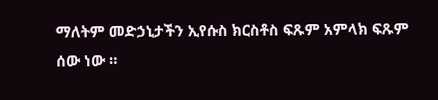ማለትም መድኃኒታችን ኢየሱስ ክርስቶስ ፍጹም አምላክ ፍጹም ሰው ነው ።